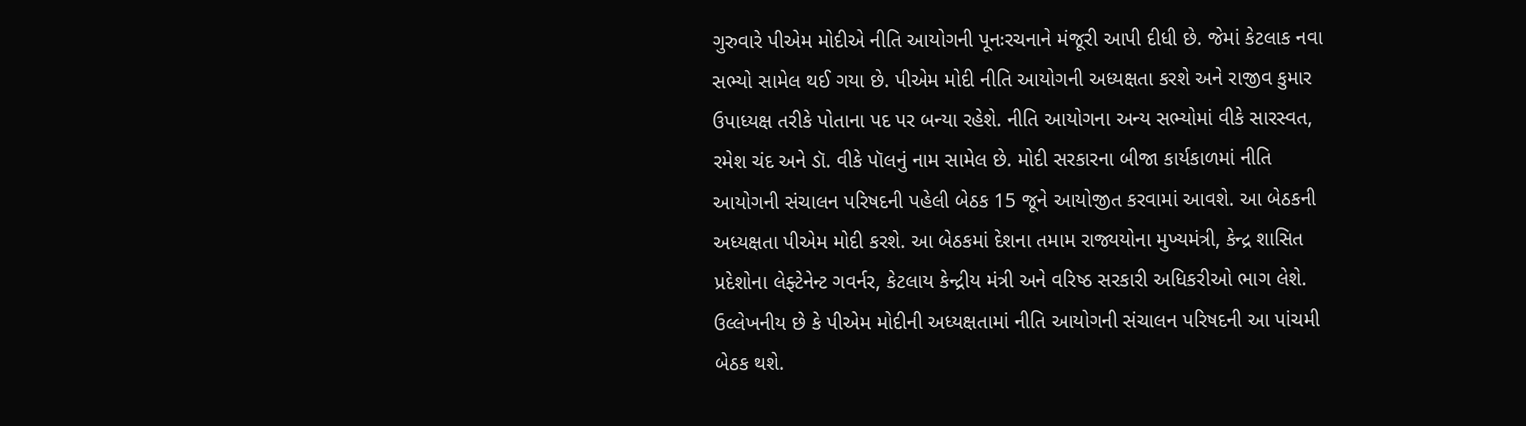ગુરુવારે પીએમ મોદીએ નીતિ આયોગની પૂનઃરચનાને મંજૂરી આપી દીધી છે. જેમાં કેટલાક નવા સભ્યો સામેલ થઈ ગયા છે. પીએમ મોદી નીતિ આયોગની અધ્યક્ષતા કરશે અને રાજીવ કુમાર ઉપાધ્યક્ષ તરીકે પોતાના પદ પર બન્યા રહેશે. નીતિ આયોગના અન્ય સભ્યોમાં વીકે સારસ્વત, રમેશ ચંદ અને ડૉ. વીકે પૉલનું નામ સામેલ છે. મોદી સરકારના બીજા કાર્યકાળમાં નીતિ આયોગની સંચાલન પરિષદની પહેલી બેઠક 15 જૂને આયોજીત કરવામાં આવશે. આ બેઠકની અધ્યક્ષતા પીએમ મોદી કરશે. આ બેઠકમાં દેશના તમામ રાજ્યયોના મુખ્યમંત્રી, કેન્દ્ર શાસિત પ્રદેશોના લેફ્ટેનેન્ટ ગવર્નર, કેટલાય કેન્દ્રીય મંત્રી અને વરિષ્ઠ સરકારી અધિકરીઓ ભાગ લેશે. ઉલ્લેખનીય છે કે પીએમ મોદીની અધ્યક્ષતામાં નીતિ આયોગની સંચાલન પરિષદની આ પાંચમી બેઠક થશે.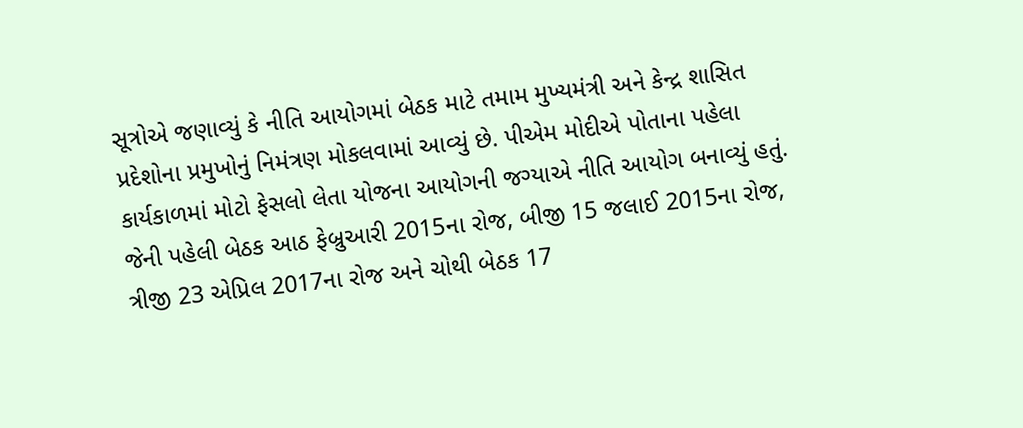સૂત્રોએ જણાવ્યું કે નીતિ આયોગમાં બેઠક માટે તમામ મુખ્યમંત્રી અને કેન્દ્ર શાસિત પ્રદેશોના પ્રમુખોનું નિમંત્રણ મોકલવામાં આવ્યું છે. પીએમ મોદીએ પોતાના પહેલા કાર્યકાળમાં મોટો ફેસલો લેતા યોજના આયોગની જગ્યાએ નીતિ આયોગ બનાવ્યું હતું. જેની પહેલી બેઠક આઠ ફેબ્રુઆરી 2015ના રોજ, બીજી 15 જલાઈ 2015ના રોજ, ત્રીજી 23 એપ્રિલ 2017ના રોજ અને ચોથી બેઠક 17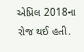એપ્રિલ 2018ના રોજ થઈ હતી.